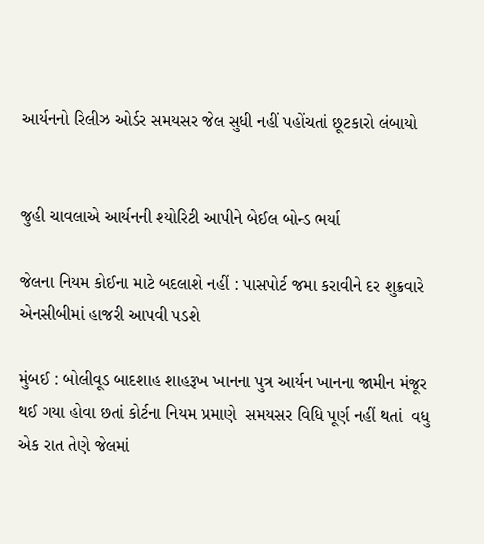આર્યનનો રિલીઝ ઓર્ડર સમયસર જેલ સુધી નહીં પહોંચતાં છૂટકારો લંબાયો


જુહી ચાવલાએ આર્યનની શ્યોરિટી આપીને બેઈલ બોન્ડ ભર્યા

જેલના નિયમ કોઈના માટે બદલાશે નહીં : પાસપોર્ટ જમા કરાવીને દર શુક્રવારે એનસીબીમાં હાજરી આપવી પડશે

મુંબઈ : બોલીવૂડ બાદશાહ શાહરૂખ ખાનના પુત્ર આર્યન ખાનના જામીન મંજૂર થઈ ગયા હોવા છતાં કોર્ટના નિયમ પ્રમાણે  સમયસર વિધિ પૂર્ણ નહીં થતાં  વધુ એક રાત તેણે જેલમાં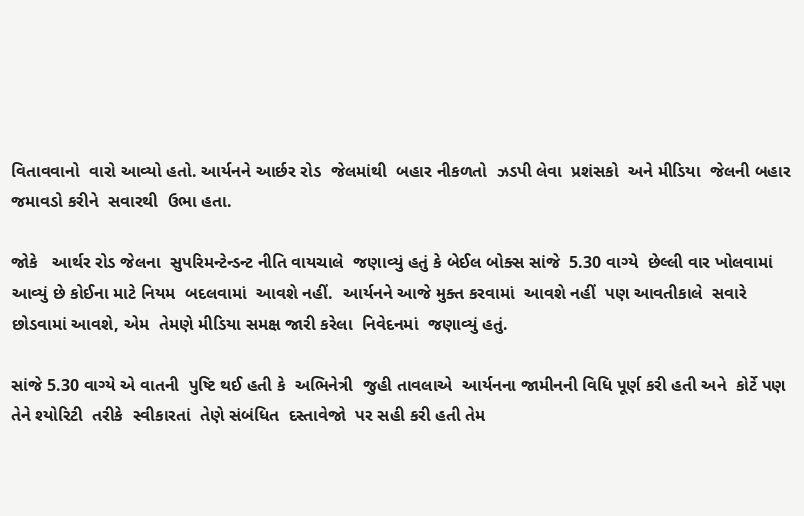વિતાવવાનો  વારો આવ્યો હતો. આર્યનને આર્છર રોડ  જેલમાંથી  બહાર નીકળતો  ઝડપી લેવા  પ્રશંસકો  અને મીડિયા  જેલની બહાર જમાવડો કરીને  સવારથી  ઉભા હતા.

જોકે   આર્થર રોડ જેલના  સુપરિમન્ટેન્ડન્ટ નીતિ વાયચાલે  જણાવ્યું હતું કે બેઈલ બોક્સ સાંજે  5.30 વાગ્યે  છેલ્લી વાર ખોલવામાં આવ્યું છે કોઈના માટે નિયમ  બદલવામાં  આવશે નહીં.  આર્યનને આજે મુક્ત કરવામાં  આવશે નહીં  પણ આવતીકાલે  સવારે છોડવામાં આવશે, એમ  તેમણે મીડિયા સમક્ષ જારી કરેલા  નિવેદનમાં  જણાવ્યું હતું.

સાંજે 5.30 વાગ્યે એ વાતની  પુષ્ટિ થઈ હતી કે  અભિનેત્રી  જુહી તાવલાએ  આર્યનના જામીનની વિધિ પૂર્ણ કરી હતી અને  કોર્ટે પણ તેને શ્યોરિટી  તરીકે  સ્વીકારતાં  તેણે સંબંધિત  દસ્તાવેજો  પર સહી કરી હતી તેમ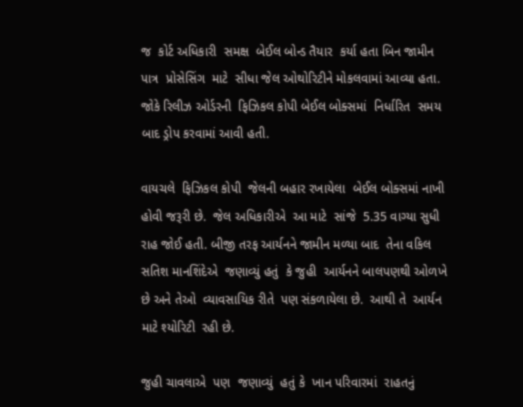જ  કોર્ટ અધિકારી  સમક્ષ  બેઈલ બોન્ડ તૈયાર  કર્યા હતા બિન જામીન પાત્ર  પ્રોસેસિંગ  માટે  સીધા જેલ ઓથોરિટીને મોકલવામાં આવ્યા હતા. જોકે રિલીઝ ઓર્ડરની  ફિઝિકલ કોપી બેઈલ બોક્સમાં  નિર્ધારિત  સમય બાદ ડ્રોપ કરવામાં આવી હતી.

વાયચલે  ફિઝિકલ કોપી  જેલની બહાર રખાયેલા  બેઈલ બોક્સમાં નાખી  હોવી જરૂરી છે.  જેલ અધિકારીએ  આ માટે  સાંજે  5.35 વાગ્યા સુધી  રાહ જોઈ હતી. બીજી તરફ આર્યનને જામીન મળ્યા બાદ  તેના વકિલ સતિશ માનશિંદેએ  જણાવ્યું હતું  કે જુહી  આર્યનને બાલપણથી ઓળખે છે અને તેઓ  વ્યાવસાયિક રીતે  પણ સંકળાયેલા છે.  આથી તે  આર્યન માટે શ્યોરિટી  રહી છે.

જુહી ચાવલાએ  પણ  જણાવ્યું  હતું કે  ખાન પરિવારમાં  રાહતનું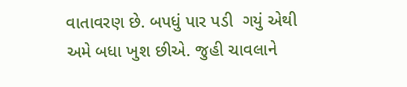વાતાવરણ છે. બપધું પાર પડી  ગયું એથી અમે બધા ખુશ છીએ. જુહી ચાવલાને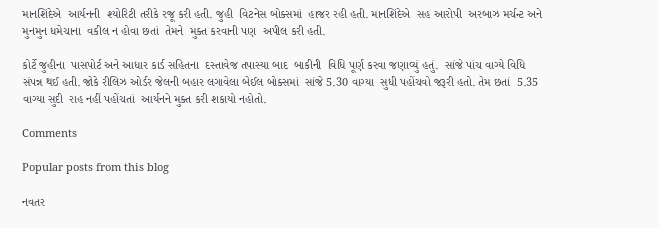માનશિંદેએ  આર્યનની  શ્યોરિટી તરીકે રજૂ કરી હતી. જુહી  વિટનેસ બોક્સમાં  હાજર રહી હતી. માનશિંદેએ  સહ આરોપી  અરબાઝ મર્ચન્ટ અને મુનમુન ધમેચાના  વકીલ ન હોવા છતાં  તેમને  મુક્ત કરવાની પણ  અપીલ કરી હતી.

કોર્ટે જુહીના  પાસપોર્ટ અને આધાર કાર્ડ સહિતના  દસ્તાવેજ તપાસ્યા બાદ  બાકીની  વિધિ પૂર્ણ કરવા જણાવ્યું હતું.  સાંજે પાંચ વાગ્યે વિધિ સંપન્ન થઈ હતી. જોકે રીલિઝ ઓર્ડર જેલની બહાર લગાવેલા બેઈલ બોક્સમાં  સાંજે 5.30 વાગ્યા  સુધી પહોંચવો જરૂરી હતો. તેમ છતાં  5.35  વાગ્યા સુદી  રાહ નહીં પહોંચતાં  આર્યનને મુક્ત કરી શકાયો નહોતો.

Comments

Popular posts from this blog

નવતર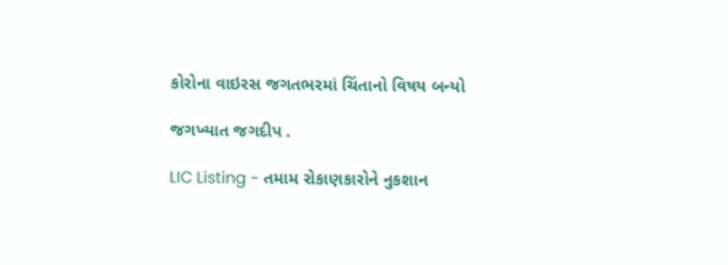કોરોના વાઇરસ જગતભરમાં ચિંતાનો વિષય બન્યો

જગખ્યાત જગદીપ .

LIC Listing - તમામ રોકાણકારોને નુકશાન